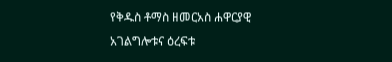የቅዱስ ቶማስ ዘመርአስ ሐዋርያዊ አገልግሎቱና ዕረፍቱ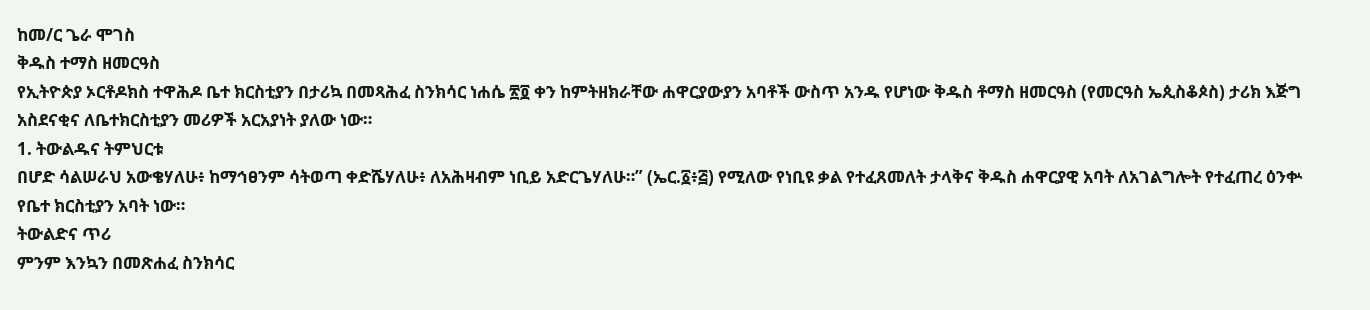ከመ/ር ጌራ ሞገስ
ቅዱስ ተማስ ዘመርዓስ
የኢትዮጵያ ኦርቶዶክስ ተዋሕዶ ቤተ ክርስቲያን በታሪኳ በመጻሕፈ ስንክሳር ነሐሴ ፳፬ ቀን ከምትዘክራቸው ሐዋርያውያን አባቶች ውስጥ አንዱ የሆነው ቅዱስ ቶማስ ዘመርዓስ (የመርዓስ ኤጲስቆጶስ) ታሪክ እጅግ አስደናቂና ለቤተክርስቲያን መሪዎች አርአያነት ያለው ነው።
1. ትውልዱና ትምህርቱ
በሆድ ሳልሠራህ አውቄሃለሁ፥ ከማኅፀንም ሳትወጣ ቀድሼሃለሁ፥ ለአሕዛብም ነቢይ አድርጌሃለሁ።” (ኤር.፩፥፭) የሚለው የነቢዩ ቃል የተፈጸመለት ታላቅና ቅዱስ ሐዋርያዊ አባት ለአገልግሎት የተፈጠረ ዕንቍ የቤተ ክርስቲያን አባት ነው።
ትውልድና ጥሪ
ምንም እንኳን በመጽሐፈ ስንክሳር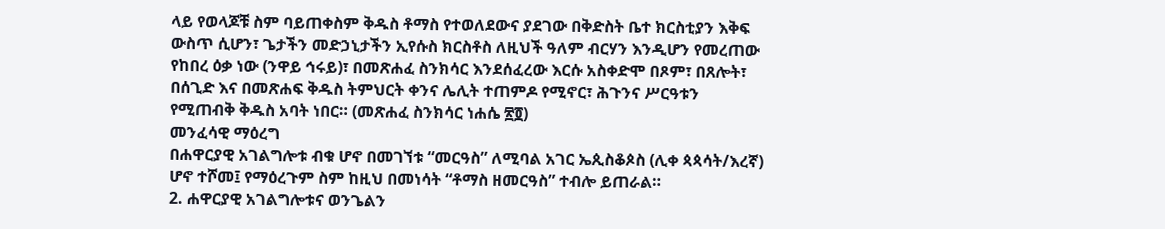ላይ የወላጆቹ ስም ባይጠቀስም ቅዱስ ቶማስ የተወለደውና ያደገው በቅድስት ቤተ ክርስቲያን እቅፍ ውስጥ ሲሆን፣ ጌታችን መድኃኒታችን ኢየሱስ ክርስቶስ ለዚህች ዓለም ብርሃን እንዲሆን የመረጠው የከበረ ዕቃ ነው (ንዋይ ኅሩይ)፣ በመጽሐፈ ስንክሳር እንደሰፈረው እርሱ አስቀድሞ በጾም፣ በጸሎት፣ በሰጊድ እና በመጽሐፍ ቅዱስ ትምህርት ቀንና ሌሊት ተጠምዶ የሚኖር፣ ሕጉንና ሥርዓቱን የሚጠብቅ ቅዱስ አባት ነበር። (መጽሐፈ ስንክሳር ነሐሴ ፳፬)
መንፈሳዊ ማዕረግ
በሐዋርያዊ አገልግሎቱ ብቁ ሆኖ በመገኘቱ “መርዓስ” ለሚባል አገር ኤጲስቆጶስ (ሊቀ ጳጳሳት/እረኛ) ሆኖ ተሾመ፤ የማዕረጉም ስም ከዚህ በመነሳት “ቶማስ ዘመርዓስ” ተብሎ ይጠራል።
2. ሐዋርያዊ አገልግሎቱና ወንጌልን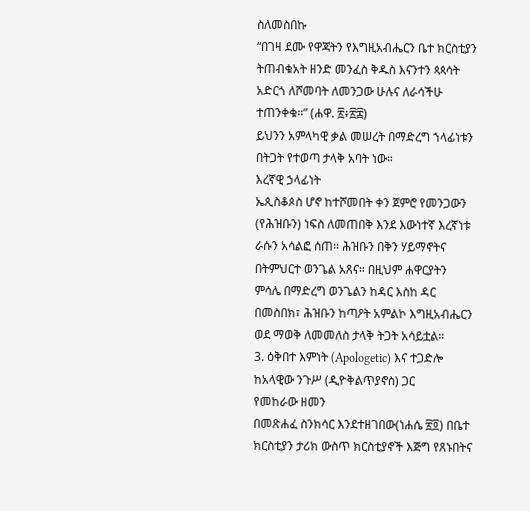ስለመስበኩ
“በገዛ ደሙ የዋጃትን የእግዚአብሔርን ቤተ ክርስቲያን ትጠብቁአት ዘንድ መንፈስ ቅዱስ እናንተን ጳጳሳት አድርጎ ለሾመባት ለመንጋው ሁሉና ለራሳችሁ ተጠንቀቁ።” (ሐዋ. ፳፥፳፰)
ይህንን አምላካዊ ቃል መሠረት በማድረግ ኀላፊነቱን በትጋት የተወጣ ታላቅ አባት ነው።
እረኛዊ ኃላፊነት
ኤጲስቆጶስ ሆኖ ከተሾመበት ቀን ጀምሮ የመንጋውን (የሕዝቡን) ነፍስ ለመጠበቅ እንደ እውነተኛ እረኛነቱ ራሱን አሳልፎ ሰጠ። ሕዝቡን በቅን ሃይማኖትና በትምህርተ ወንጌል አጸና። በዚህም ሐዋርያትን ምሳሌ በማድረግ ወንጌልን ከዳር እስከ ዳር በመስበክ፣ ሕዝቡን ከጣዖት አምልኮ እግዚአብሔርን ወደ ማወቅ ለመመለስ ታላቅ ትጋት አሳይቷል።
3. ዕቅበተ እምነት (Apologetic) እና ተጋድሎ ከአላዊው ንጉሥ (ዲዮቅልጥያኖስ) ጋር
የመከራው ዘመን
በመጽሐፈ ስንክሳር እንደተዘገበው(ነሐሴ ፳፬) በቤተ ክርስቲያን ታሪክ ውስጥ ክርስቲያኖች እጅግ የጸኑበትና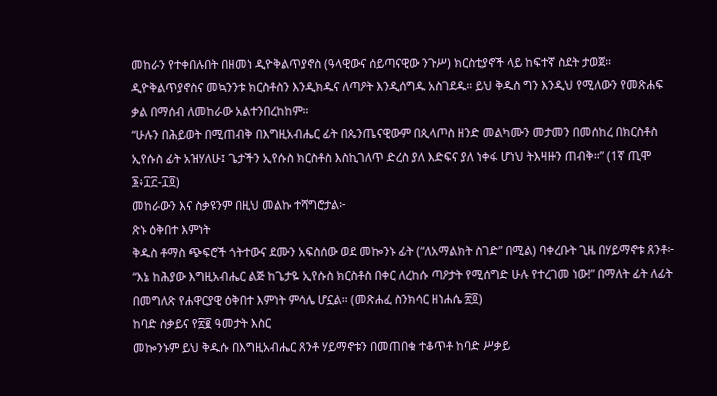መከራን የተቀበሉበት በዘመነ ዲዮቅልጥያኖስ (ዓላዊውና ሰይጣናዊው ንጉሥ) ክርስቲያኖች ላይ ከፍተኛ ስደት ታወጀ። ዲዮቅልጥያኖስና መኳንንቱ ክርስቶስን እንዲክዱና ለጣዖት እንዲሰግዱ አስገደዱ። ይህ ቅዱስ ግን እንዲህ የሚለውን የመጽሐፍ ቃል በማሰብ ለመከራው አልተንበረከከም።
“ሁሉን በሕይወት በሚጠብቅ በእግዚአብሔር ፊት በጴንጤናዊውም በጲላጦስ ዘንድ መልካሙን መታመን በመሰከረ በክርስቶስ ኢየሱስ ፊት አዝሃለሁ፤ ጌታችን ኢየሱስ ክርስቶስ እስኪገለጥ ድረስ ያለ እድፍና ያለ ነቀፋ ሆነህ ትእዛዙን ጠብቅ።” (1ኛ ጢሞ ፮፥፲፫-፲፬)
መከራውን እና ስቃዩንም በዚህ መልኩ ተሻግሮታል፦
ጽኑ ዕቅበተ እምነት
ቅዱስ ቶማስ ጭፍሮች ጎትተውና ደሙን አፍስሰው ወደ መኰንኑ ፊት (“ለአማልክት ስገድ” በሚል) ባቀረቡት ጊዜ በሃይማኖቱ ጸንቶ፦
“እኔ ከሕያው እግዚአብሔር ልጅ ከጌታዬ ኢየሱስ ክርስቶስ በቀር ለረከሱ ጣዖታት የሚሰግድ ሁሉ የተረገመ ነው!” በማለት ፊት ለፊት በመግለጽ የሐዋርያዊ ዕቅበተ እምነት ምሳሌ ሆኗል። (መጽሐፈ ስንክሳር ዘነሐሴ ፳፬)
ከባድ ስቃይና የ፳፪ ዓመታት እስር
መኰንኑም ይህ ቅዱሱ በእግዚአብሔር ጸንቶ ሃይማኖቱን በመጠበቁ ተቆጥቶ ከባድ ሥቃይ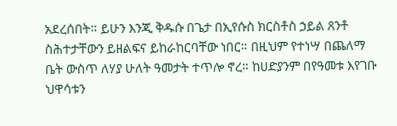አደረሰበት። ይሁን እንጂ ቅዱሱ በጌታ በኢየሱስ ክርስቶስ ኃይል ጸንቶ ስሕተታቸውን ይዘልፍና ይከራከርባቸው ነበር። በዚህም የተነሣ በጨለማ ቤት ውስጥ ለሃያ ሁለት ዓመታት ተጥሎ ኖረ። ከሀድያንም በየዓመቱ እየገቡ ህዋሳቱን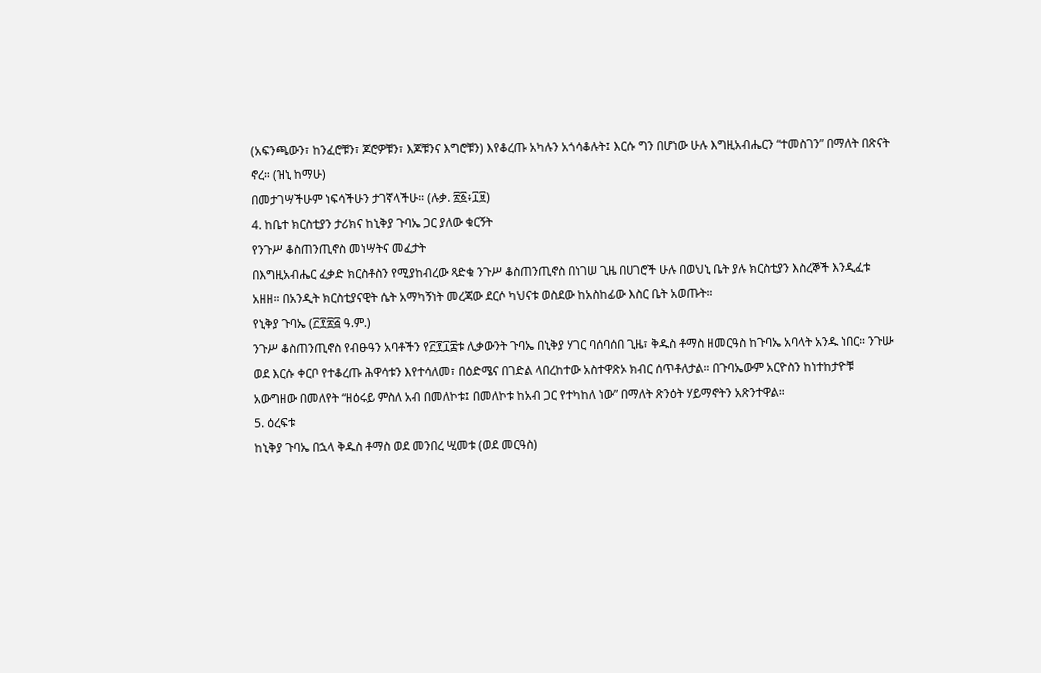(አፍንጫውን፣ ከንፈሮቹን፣ ጆሮዎቹን፣ እጆቹንና እግሮቹን) እየቆረጡ አካሉን አጎሳቆሉት፤ እርሱ ግን በሆነው ሁሉ እግዚአብሔርን “ተመስገን” በማለት በጽናት ኖረ። (ዝኒ ከማሁ)
በመታገሣችሁም ነፍሳችሁን ታገኛላችሁ። (ሉቃ. ፳፩፥፲፱)
4. ከቤተ ክርስቲያን ታሪክና ከኒቅያ ጉባኤ ጋር ያለው ቁርኝት
የንጉሥ ቆስጠንጢኖስ መነሣትና መፈታት
በእግዚአብሔር ፈቃድ ክርስቶስን የሚያከብረው ጻድቁ ንጉሥ ቆስጠንጢኖስ በነገሠ ጊዜ በሀገሮች ሁሉ በወህኒ ቤት ያሉ ክርስቲያን እስረኞች እንዲፈቱ አዘዘ። በአንዲት ክርስቲያናዊት ሴት አማካኝነት መረጃው ደርሶ ካህናቱ ወስደው ከአስከፊው እስር ቤት አወጡት።
የኒቅያ ጉባኤ (፫፻፳፭ ዓ.ም.)
ንጉሥ ቆስጠንጢኖስ የብፁዓን አባቶችን የ፫፻፲፰ቱ ሊቃውንት ጉባኤ በኒቅያ ሃገር ባሰባሰበ ጊዜ፣ ቅዱስ ቶማስ ዘመርዓስ ከጉባኤ አባላት አንዱ ነበር። ንጉሡ ወደ እርሱ ቀርቦ የተቆረጡ ሕዋሳቱን እየተሳለመ፣ በዕድሜና በገድል ላበረከተው አስተዋጽኦ ክብር ሰጥቶለታል። በጉባኤውም አርዮስን ከነተከታዮቹ አውግዘው በመለየት “ዘዕሩይ ምስለ አብ በመለኮቱ፤ በመለኮቱ ከአብ ጋር የተካከለ ነው” በማለት ጽንዕት ሃይማኖትን አጽንተዋል።
5. ዕረፍቱ
ከኒቅያ ጉባኤ በኋላ ቅዱስ ቶማስ ወደ መንበረ ሢመቱ (ወደ መርዓስ)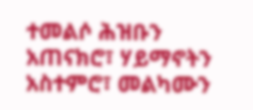ተመልሶ ሕዝቡን አጠናክሮ፣ ሃይማኖትን አስተምሮ፣ መልካሙን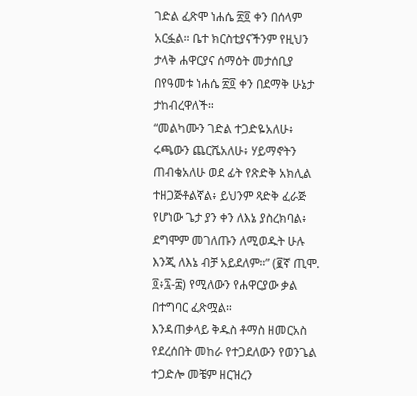ገድል ፈጽሞ ነሐሴ ፳፬ ቀን በሰላም አርፏል። ቤተ ክርስቲያናችንም የዚህን ታላቅ ሐዋርያና ሰማዕት መታሰቢያ በየዓመቱ ነሐሴ ፳፬ ቀን በደማቅ ሁኔታ ታከብረዋለች።
“መልካሙን ገድል ተጋድዬአለሁ፥ ሩጫውን ጨርሼአለሁ፥ ሃይማኖትን ጠብቄአለሁ ወደ ፊት የጽድቅ አክሊል ተዘጋጅቶልኛል፥ ይህንም ጻድቅ ፈራጅ የሆነው ጌታ ያን ቀን ለእኔ ያስረክባል፥ ደግሞም መገለጡን ለሚወዱት ሁሉ እንጂ ለእኔ ብቻ አይደለም።” (፪ኛ ጢሞ. ፬፥፯-፰) የሚለውን የሐዋርያው ቃል በተግባር ፈጽሟል።
እንዳጠቃላይ ቅዱስ ቶማስ ዘመርአስ የደረሰበት መከራ የተጋደለውን የወንጌል ተጋድሎ መቼም ዘርዝረን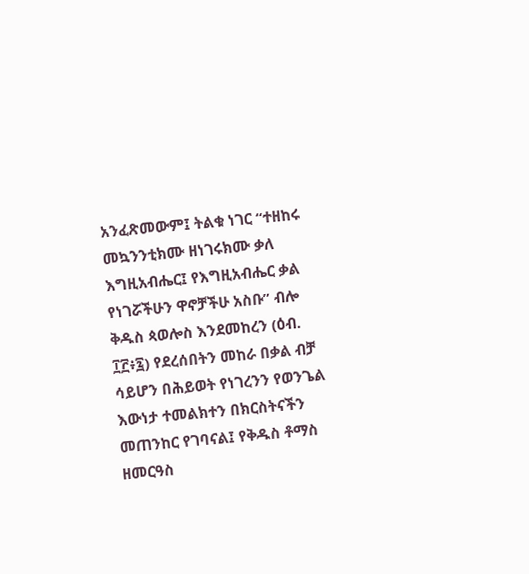አንፈጽመውም፤ ትልቁ ነገር “ተዘከሩ መኳንንቲክሙ ዘነገሩክሙ ቃለ እግዚአብሔር፤ የእግዚአብሔር ቃል የነገሯችሁን ዋኖቻችሁ አስቡ” ብሎ ቅዱስ ጳወሎስ እንደመከረን (ዕብ. ፲፫፥፯) የደረሰበትን መከራ በቃል ብቻ ሳይሆን በሕይወት የነገረንን የወንጌል እውነታ ተመልክተን በክርስትናችን መጠንከር የገባናል፤ የቅዱስ ቶማስ ዘመርዓስ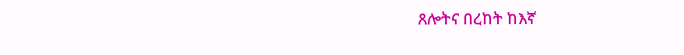ጸሎትና በረከት ከእኛ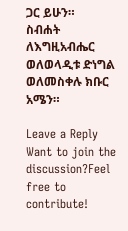ጋር ይሁን።
ስብሐት ለእግዚአብሔር ወለወላዲቱ ድነግል ወለመስቀሉ ክቡር አሜን።

Leave a Reply
Want to join the discussion?Feel free to contribute!